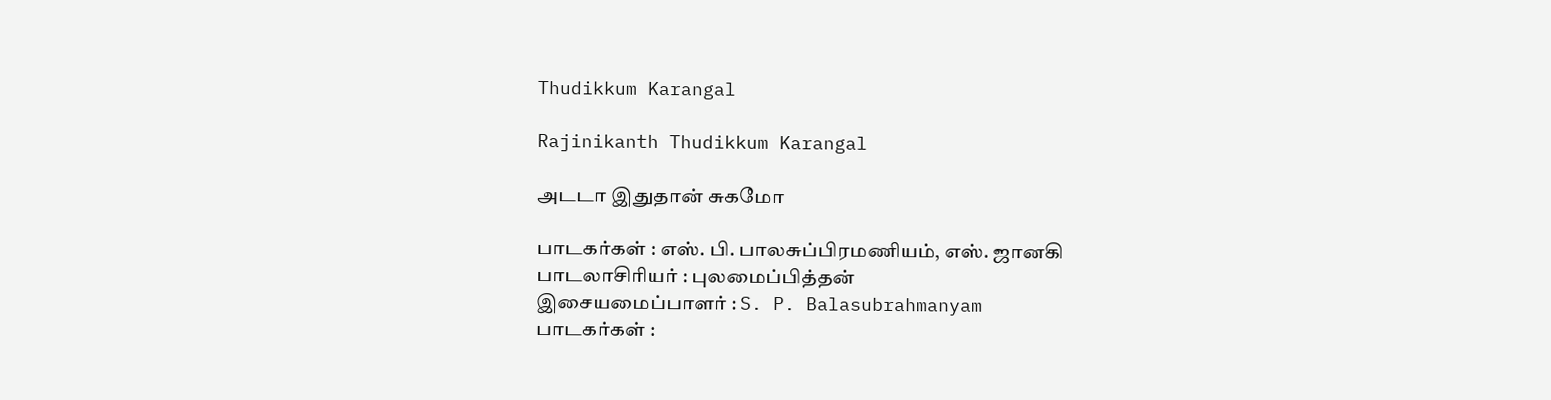Thudikkum Karangal

Rajinikanth Thudikkum Karangal

அடடா இதுதான் சுகமோ

பாடகர்கள் : எஸ். பி. பாலசுப்பிரமணியம், எஸ். ஜானகி
பாடலாசிரியர் : புலமைப்பித்தன்
இசையமைப்பாளர் : S. P. Balasubrahmanyam
பாடகர்கள் :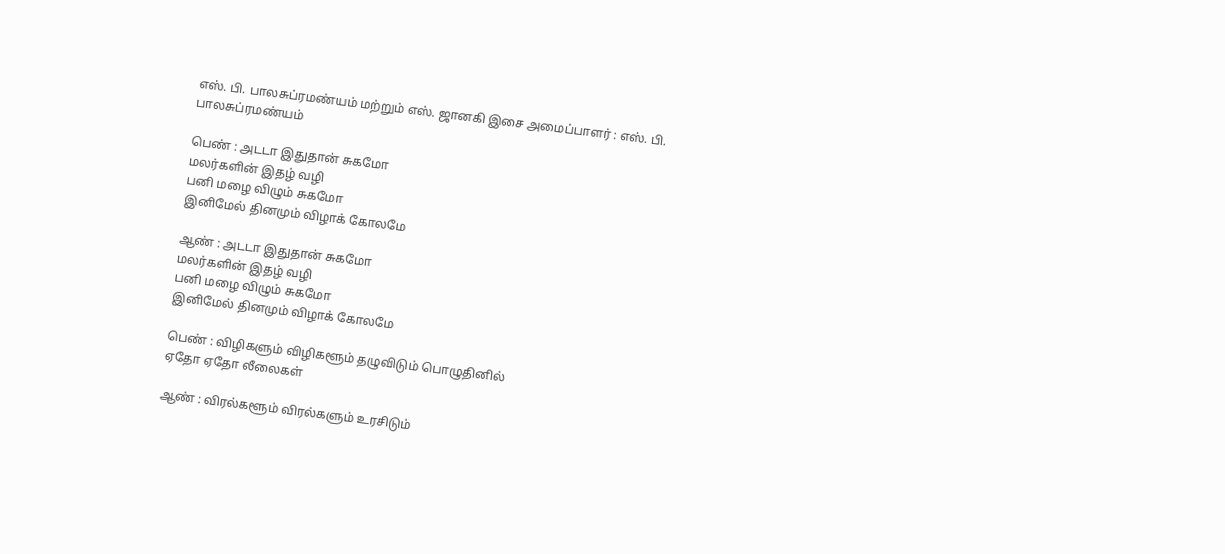எஸ். பி. பாலசுப்ரமண்யம் மற்றும் எஸ். ஜானகி இசை அமைப்பாளர் : எஸ். பி. பாலசுப்ரமண்யம்

பெண் : அடடா இதுதான் சுகமோ
மலர்களின் இதழ் வழி
பனி மழை விழும் சுகமோ
இனிமேல் தினமும் விழாக் கோலமே

ஆண் : அடடா இதுதான் சுகமோ
மலர்களின் இதழ் வழி
பனி மழை விழும் சுகமோ
இனிமேல் தினமும் விழாக் கோலமே

பெண் : விழிகளும் விழிகளூம் தழுவிடும் பொழுதினில்
ஏதோ ஏதோ லீலைகள்

ஆண் : விரல்களூம் விரல்களும் உரசிடும்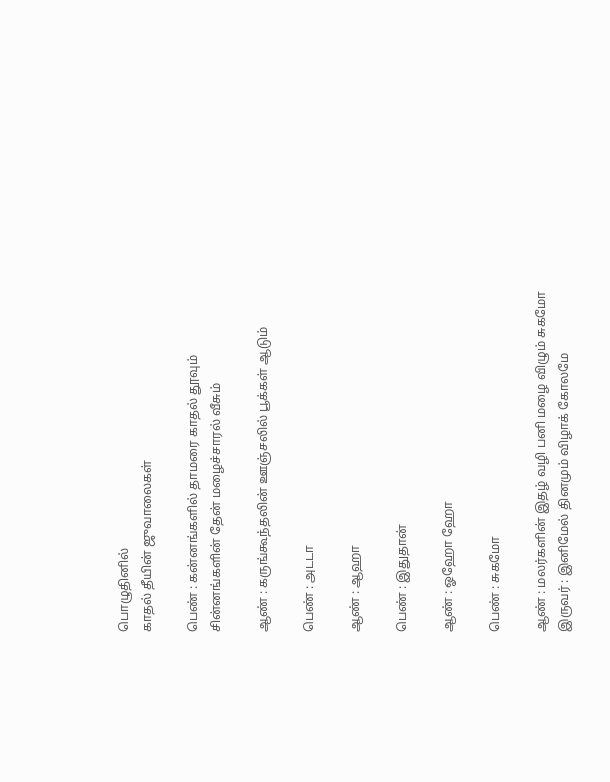பொழுதினில்
காதல் தீயின் ஜுவாலைகள்

பெண் : கன்னங்களில் தாமரை காதல் தூவும்
சின்னங்களின் தேன் மழைச்சாரல் வீசும்

ஆண் : கருங்கூந்தலின் ஊஞ்சலில் பூக்கள் ஆடும்

பெண் : அடடா

ஆண் : ஆஹா

பெண் : இதுதான்

ஆண் : ஓஹோ ஹோ

பெண் : சுகமோ

ஆண் : மலர்களின் இதழ் வழி பனி மழை விழும் சுகமோ
இருவர் : இனிமேல் தினமும் விழாக் கோலமே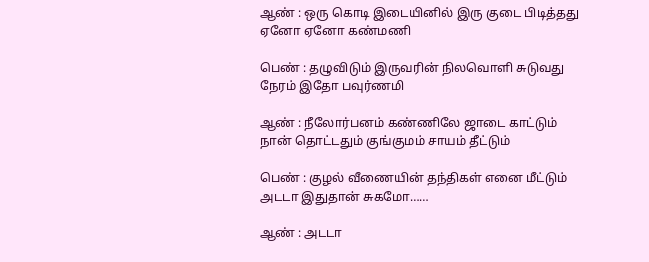ஆண் : ஒரு கொடி இடையினில் இரு குடை பிடித்தது
ஏனோ ஏனோ கண்மணி

பெண் : தழுவிடும் இருவரின் நிலவொளி சுடுவது
நேரம் இதோ பவுர்ணமி

ஆண் : நீலோர்பனம் கண்ணிலே ஜாடை காட்டும்
நான் தொட்டதும் குங்குமம் சாயம் தீட்டும்

பெண் : குழல் வீணையின் தந்திகள் எனை மீட்டும்
அடடா இதுதான் சுகமோ……

ஆண் : அடடா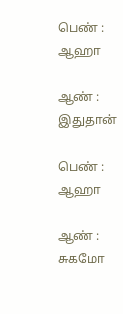பெண் : ஆஹா

ஆண் : இதுதான்

பெண் : ஆஹா

ஆண் : சுகமோ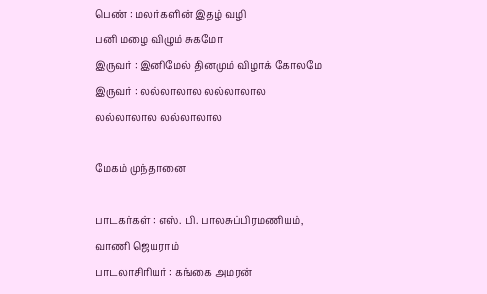பெண் : மலர்களின் இதழ் வழி
பனி மழை விழும் சுகமோ
இருவர் : இனிமேல் தினமும் விழாக் கோலமே இருவர் : லல்லாலால லல்லாலால
லல்லாலால லல்லாலால

மேகம் முந்தானை

பாடகர்கள் : எஸ். பி. பாலசுப்பிரமணியம், வாணி ஜெயராம்
பாடலாசிரியர் : கங்கை அமரன்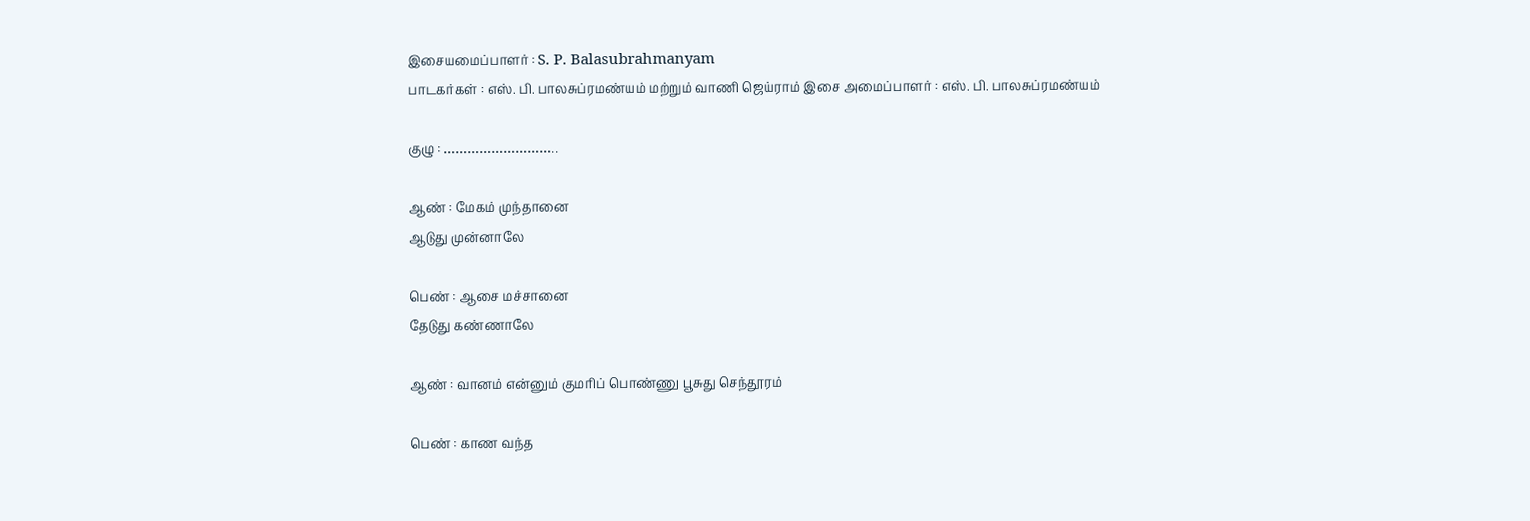இசையமைப்பாளர் : S. P. Balasubrahmanyam
பாடகர்கள் : எஸ். பி. பாலசுப்ரமண்யம் மற்றும் வாணி ஜெய்ராம் இசை அமைப்பாளர் : எஸ். பி. பாலசுப்ரமண்யம்

குழு : ………………………..

ஆண் : மேகம் முந்தானை
ஆடுது முன்னாலே

பெண் : ஆசை மச்சானை
தேடுது கண்ணாலே

ஆண் : வானம் என்னும் குமரிப் பொண்ணு பூசுது செந்தூரம்

பெண் : காண வந்த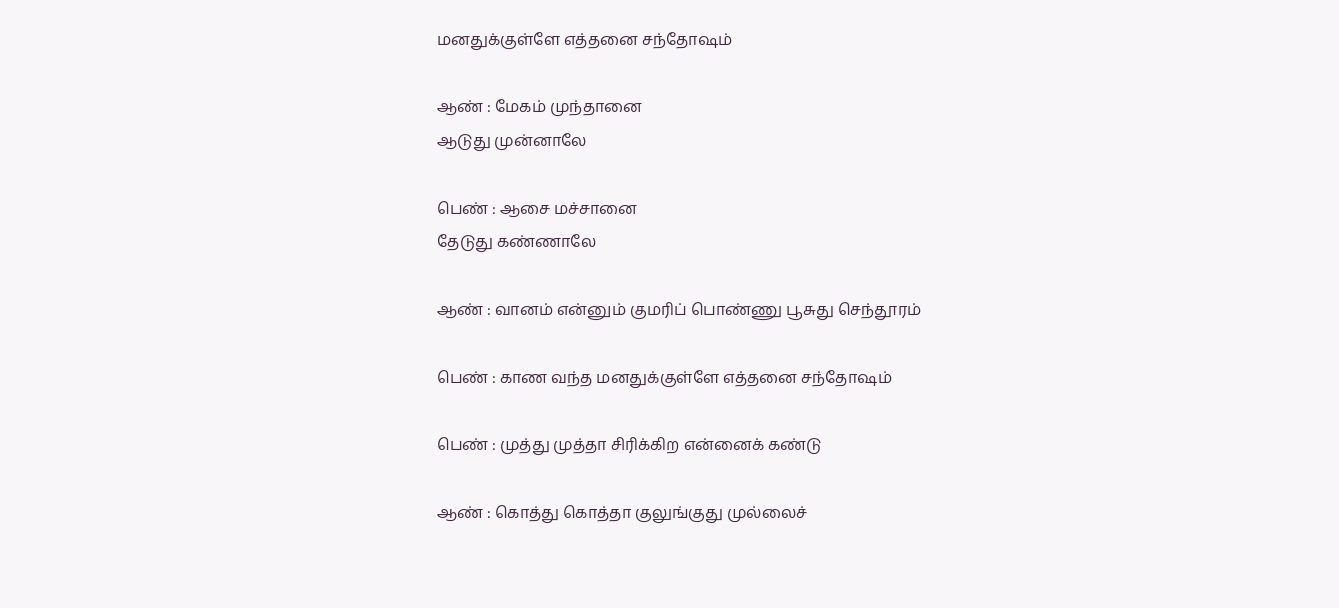மனதுக்குள்ளே எத்தனை சந்தோஷம்

ஆண் : மேகம் முந்தானை
ஆடுது முன்னாலே

பெண் : ஆசை மச்சானை
தேடுது கண்ணாலே

ஆண் : வானம் என்னும் குமரிப் பொண்ணு பூசுது செந்தூரம்

பெண் : காண வந்த மனதுக்குள்ளே எத்தனை சந்தோஷம்

பெண் : முத்து முத்தா சிரிக்கிற என்னைக் கண்டு

ஆண் : கொத்து கொத்தா குலுங்குது முல்லைச்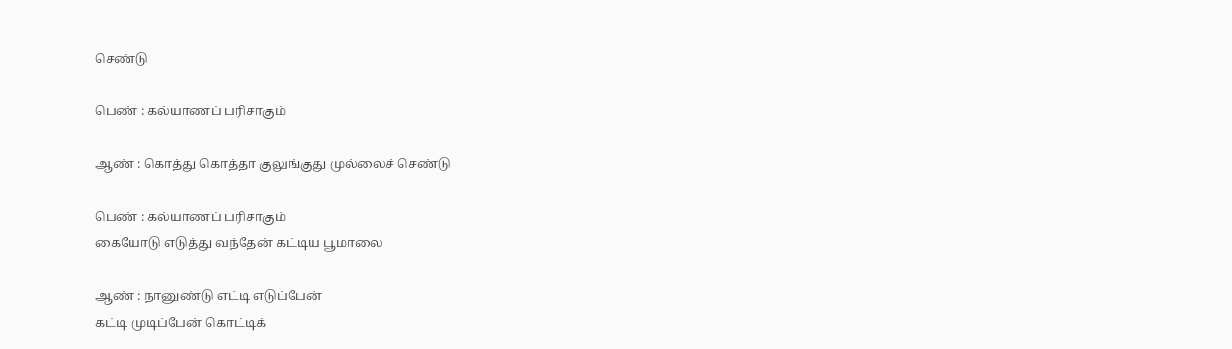செண்டு

பெண் : கல்யாணப் பரிசாகும்

ஆண் : கொத்து கொத்தா குலுங்குது முல்லைச் செண்டு

பெண் : கல்யாணப் பரிசாகும்
கையோடு எடுத்து வந்தேன் கட்டிய பூமாலை

ஆண் : நானுண்டு எட்டி எடுப்பேன்
கட்டி முடிப்பேன் கொட்டிக்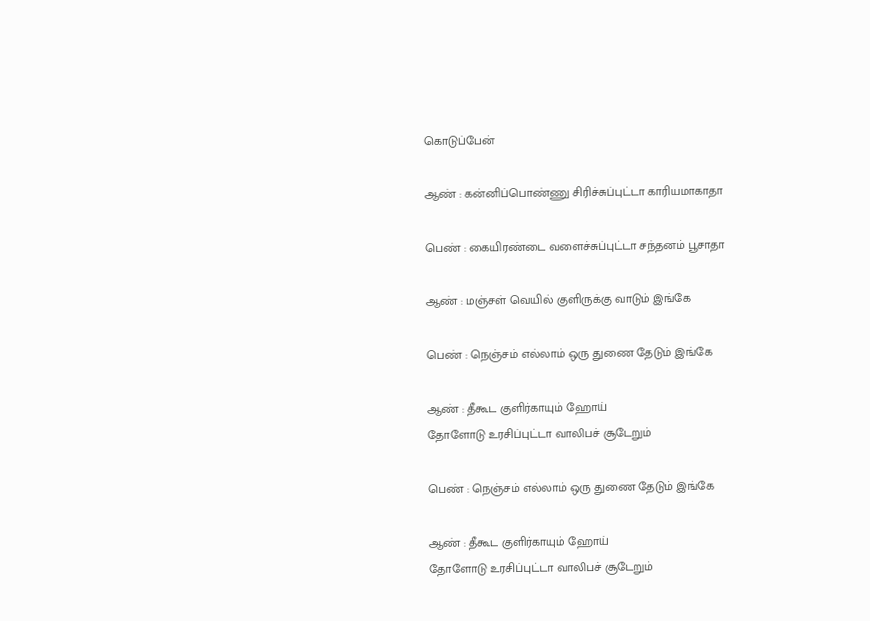கொடுப்பேன்

ஆண் : கன்னிப்பொண்ணு சிரிச்சுப்புட்டா காரியமாகாதா

பெண் : கையிரண்டை வளைச்சுப்புட்டா சந்தனம் பூசாதா

ஆண் : மஞ்சள் வெயில் குளிருக்கு வாடும் இங்கே

பெண் : நெஞ்சம் எல்லாம் ஒரு துணை தேடும் இங்கே

ஆண் : தீகூட குளிர்காயும் ஹோய்
தோளோடு உரசிப்புட்டா வாலிபச் சூடேறும்

பெண் : நெஞ்சம் எல்லாம் ஒரு துணை தேடும் இங்கே

ஆண் : தீகூட குளிர்காயும் ஹோய்
தோளோடு உரசிப்புட்டா வாலிபச் சூடேறும்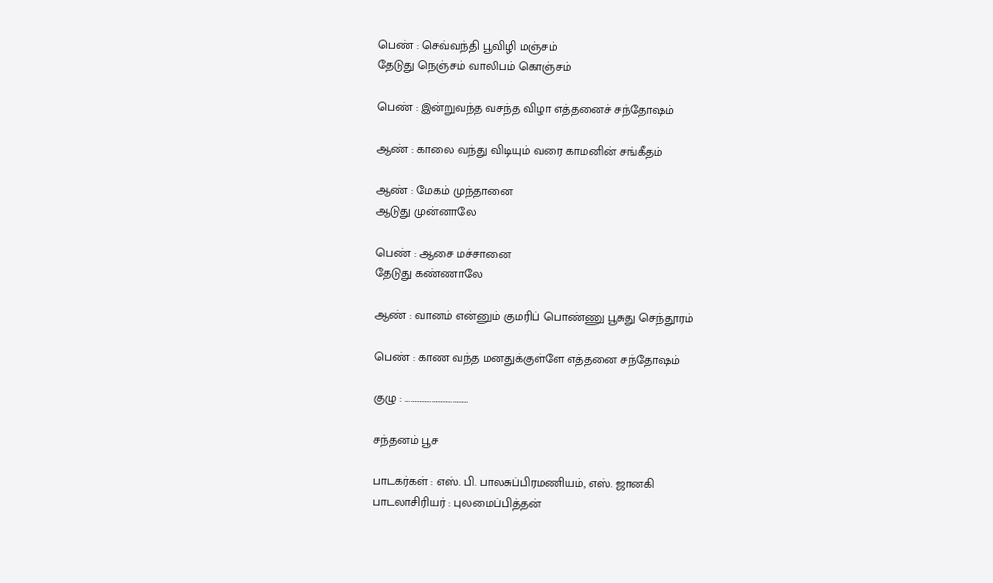பெண் : செவ்வந்தி பூவிழி மஞ்சம்
தேடுது நெஞ்சம் வாலிபம் கொஞ்சம்

பெண் : இன்றுவந்த வசந்த விழா எத்தனைச் சந்தோஷம்

ஆண் : காலை வந்து விடியும் வரை காமனின் சங்கீதம்

ஆண் : மேகம் முந்தானை
ஆடுது முன்னாலே

பெண் : ஆசை மச்சானை
தேடுது கண்ணாலே

ஆண் : வானம் என்னும் குமரிப் பொண்ணு பூசுது செந்தூரம்

பெண் : காண வந்த மனதுக்குள்ளே எத்தனை சந்தோஷம்

குழு : ………………………………

சந்தனம் பூச

பாடகர்கள் : எஸ். பி. பாலசுப்பிரமணியம், எஸ். ஜானகி
பாடலாசிரியர் : புலமைப்பித்தன்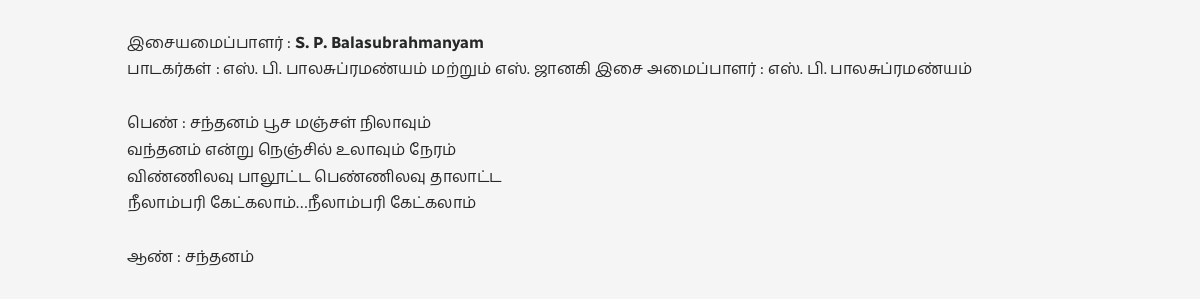இசையமைப்பாளர் : S. P. Balasubrahmanyam
பாடகர்கள் : எஸ். பி. பாலசுப்ரமண்யம் மற்றும் எஸ். ஜானகி இசை அமைப்பாளர் : எஸ். பி. பாலசுப்ரமண்யம்

பெண் : சந்தனம் பூச மஞ்சள் நிலாவும்
வந்தனம் என்று நெஞ்சில் உலாவும் நேரம்
விண்ணிலவு பாலூட்ட பெண்ணிலவு தாலாட்ட
நீலாம்பரி கேட்கலாம்…நீலாம்பரி கேட்கலாம்

ஆண் : சந்தனம்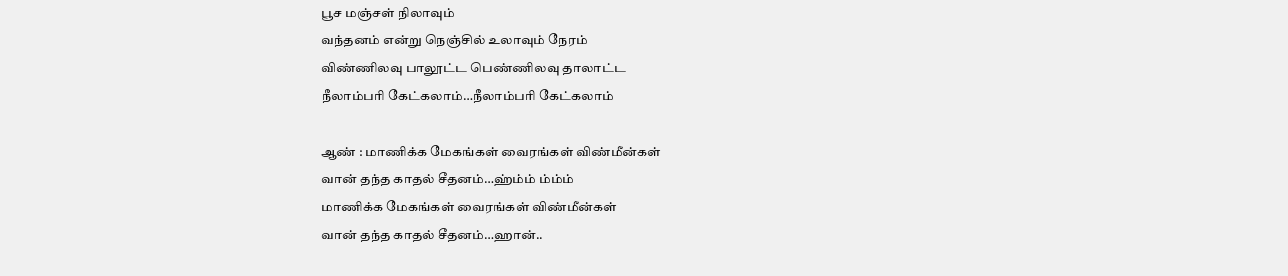பூச மஞ்சள் நிலாவும்
வந்தனம் என்று நெஞ்சில் உலாவும் நேரம்
விண்ணிலவு பாலூட்ட பெண்ணிலவு தாலாட்ட
நீலாம்பரி கேட்கலாம்…நீலாம்பரி கேட்கலாம்

ஆண் : மாணிக்க மேகங்கள் வைரங்கள் விண்மீன்கள்
வான் தந்த காதல் சீதனம்…ஹ்ம்ம் ம்ம்ம்
மாணிக்க மேகங்கள் வைரங்கள் விண்மீன்கள்
வான் தந்த காதல் சீதனம்…ஹான்..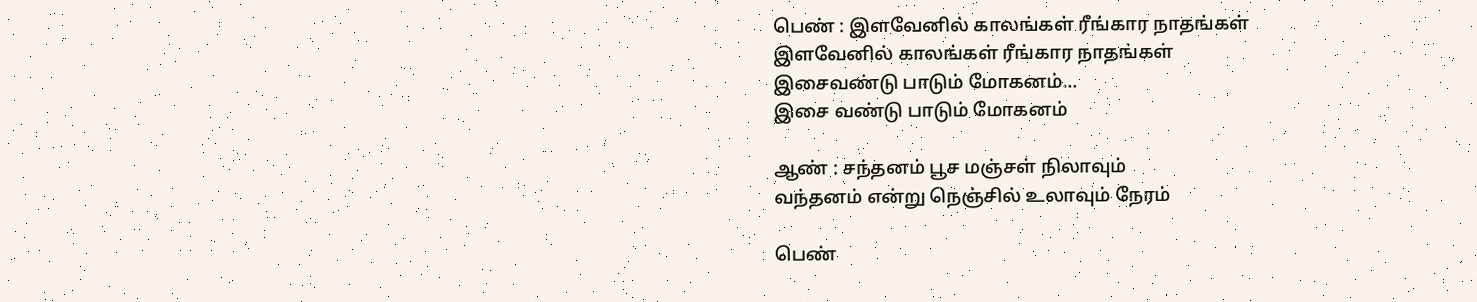பெண் : இளவேனில் காலங்கள் ரீங்கார நாதங்கள்
இளவேனில் காலங்கள் ரீங்கார நாதங்கள்
இசைவண்டு பாடும் மோகனம்…
இசை வண்டு பாடும் மோகனம்

ஆண் : சந்தனம் பூச மஞ்சள் நிலாவும்
வந்தனம் என்று நெஞ்சில் உலாவும் நேரம்

பெண்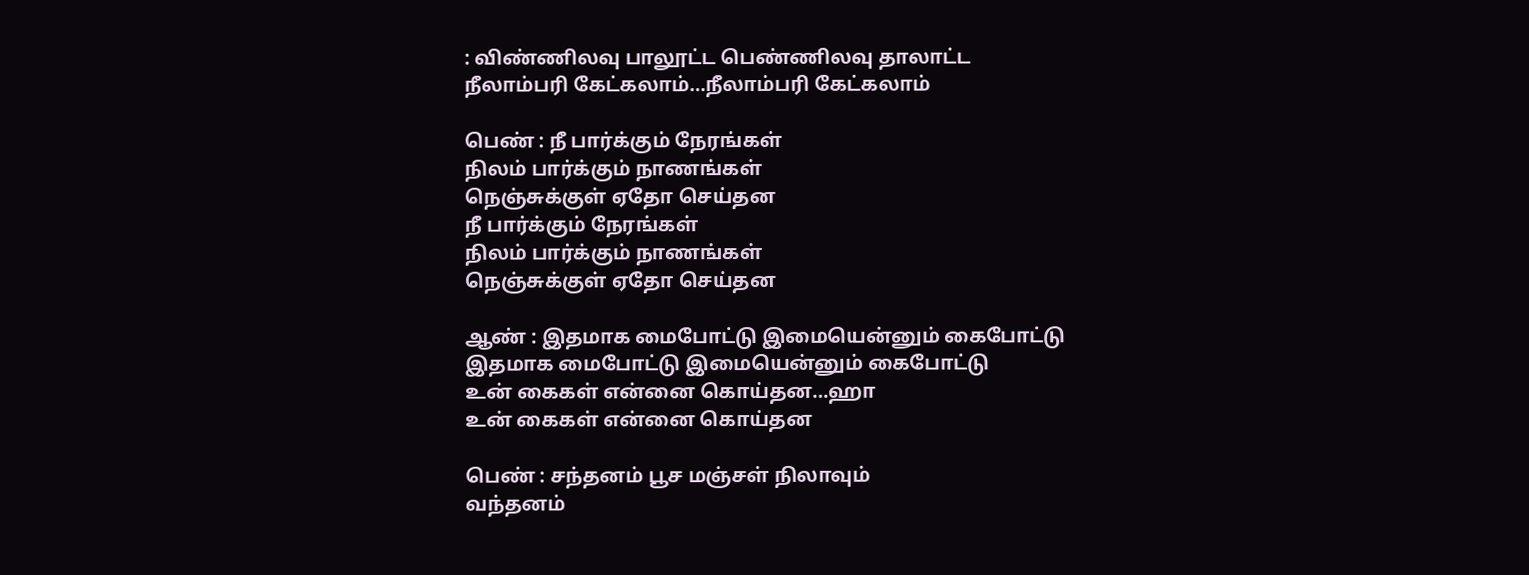: விண்ணிலவு பாலூட்ட பெண்ணிலவு தாலாட்ட
நீலாம்பரி கேட்கலாம்…நீலாம்பரி கேட்கலாம்

பெண் : நீ பார்க்கும் நேரங்கள்
நிலம் பார்க்கும் நாணங்கள்
நெஞ்சுக்குள் ஏதோ செய்தன
நீ பார்க்கும் நேரங்கள்
நிலம் பார்க்கும் நாணங்கள்
நெஞ்சுக்குள் ஏதோ செய்தன

ஆண் : இதமாக மைபோட்டு இமையென்னும் கைபோட்டு
இதமாக மைபோட்டு இமையென்னும் கைபோட்டு
உன் கைகள் என்னை கொய்தன…ஹா
உன் கைகள் என்னை கொய்தன

பெண் : சந்தனம் பூச மஞ்சள் நிலாவும்
வந்தனம்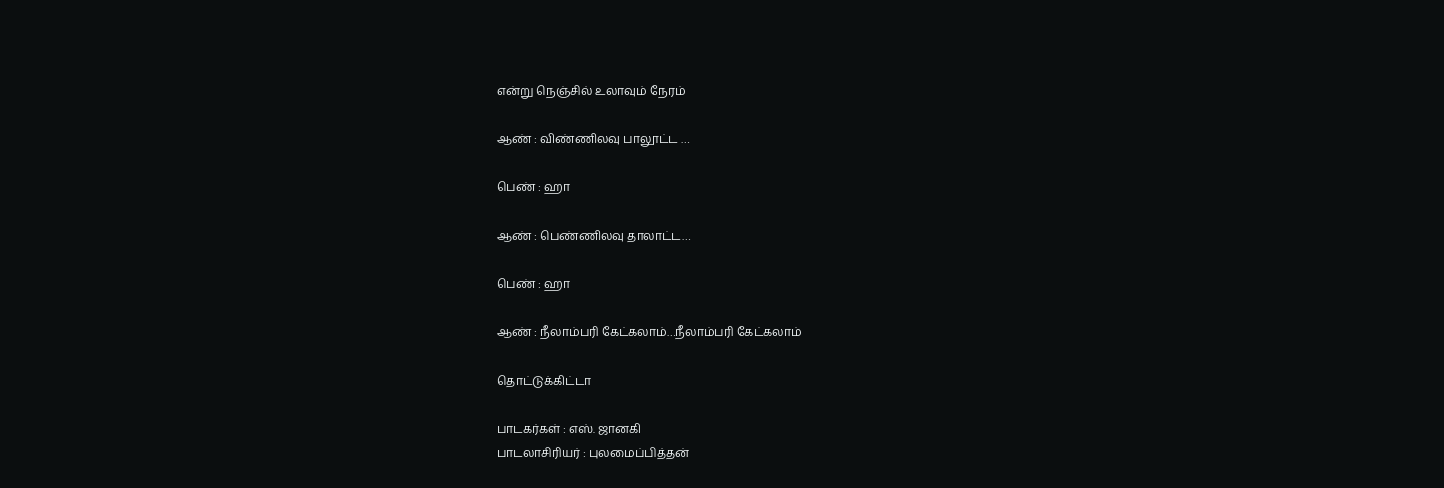என்று நெஞ்சில் உலாவும் நேரம்

ஆண் : விண்ணிலவு பாலூட்ட …

பெண் : ஹா

ஆண் : பெண்ணிலவு தாலாட்ட…

பெண் : ஹா

ஆண் : நீலாம்பரி கேட்கலாம்…நீலாம்பரி கேட்கலாம்

தொட்டுக்கிட்டா

பாடகர்கள் : எஸ். ஜானகி
பாடலாசிரியர் : புலமைப்பித்தன்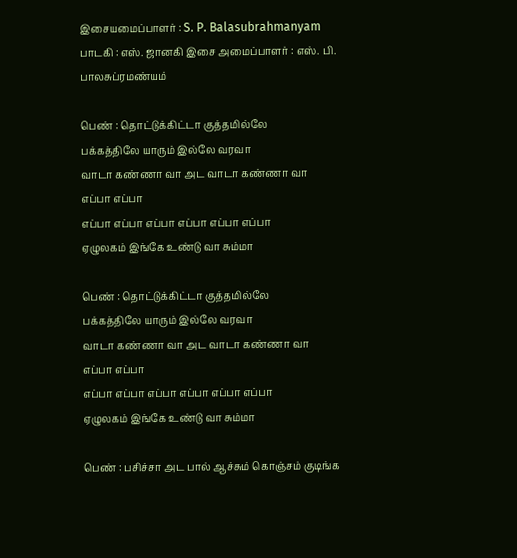இசையமைப்பாளர் : S. P. Balasubrahmanyam
பாடகி : எஸ். ஜானகி இசை அமைப்பாளர் : எஸ். பி. பாலசுப்ரமண்யம்

பெண் : தொட்டுக்கிட்டா குத்தமில்லே
பக்கத்திலே யாரும் இல்லே வரவா
வாடா கண்ணா வா அட வாடா கண்ணா வா
எப்பா எப்பா
எப்பா எப்பா எப்பா எப்பா எப்பா எப்பா
ஏழுலகம் இங்கே உண்டு வா சும்மா

பெண் : தொட்டுக்கிட்டா குத்தமில்லே
பக்கத்திலே யாரும் இல்லே வரவா
வாடா கண்ணா வா அட வாடா கண்ணா வா
எப்பா எப்பா
எப்பா எப்பா எப்பா எப்பா எப்பா எப்பா
ஏழுலகம் இங்கே உண்டு வா சும்மா

பெண் : பசிச்சா அட பால் ஆச்சும் கொஞ்சம் குடிங்க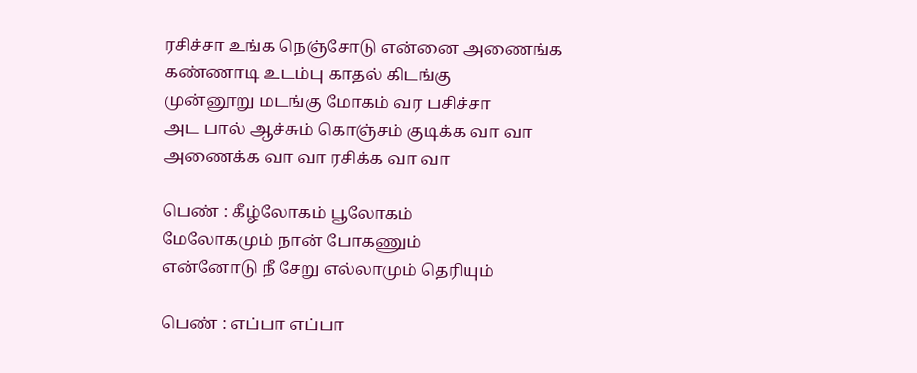ரசிச்சா உங்க நெஞ்சோடு என்னை அணைங்க
கண்ணாடி உடம்பு காதல் கிடங்கு
முன்னூறு மடங்கு மோகம் வர பசிச்சா
அட பால் ஆச்சும் கொஞ்சம் குடிக்க வா வா
அணைக்க வா வா ரசிக்க வா வா

பெண் : கீழ்லோகம் பூலோகம்
மேலோகமும் நான் போகணும்
என்னோடு நீ சேறு எல்லாமும் தெரியும்

பெண் : எப்பா எப்பா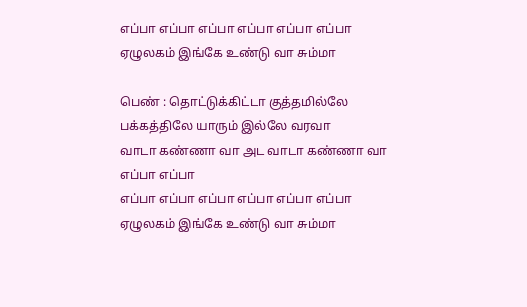எப்பா எப்பா எப்பா எப்பா எப்பா எப்பா
ஏழுலகம் இங்கே உண்டு வா சும்மா

பெண் : தொட்டுக்கிட்டா குத்தமில்லே
பக்கத்திலே யாரும் இல்லே வரவா
வாடா கண்ணா வா அட வாடா கண்ணா வா
எப்பா எப்பா
எப்பா எப்பா எப்பா எப்பா எப்பா எப்பா
ஏழுலகம் இங்கே உண்டு வா சும்மா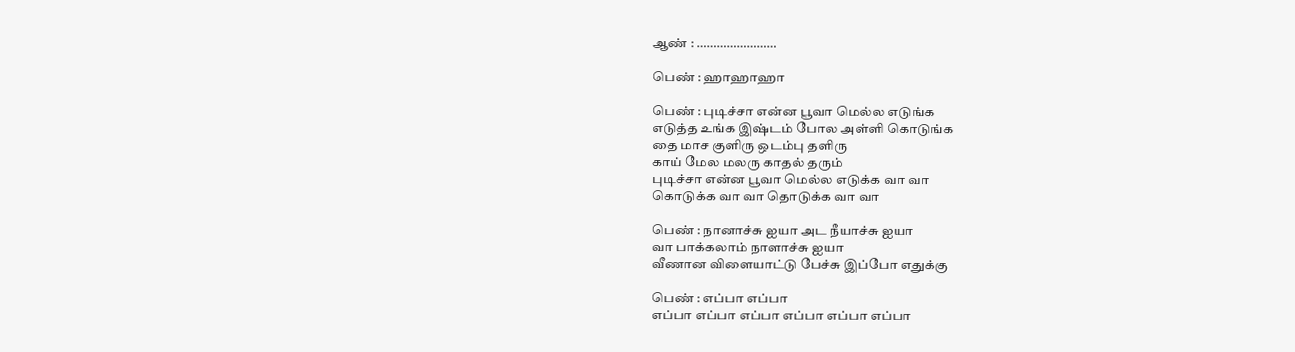ஆண் : ……………………

பெண் : ஹாஹாஹா

பெண் : புடிச்சா என்ன பூவா மெல்ல எடுங்க
எடுத்த உங்க இஷ்டம் போல அள்ளி கொடுங்க
தை மாச குளிரு ஒடம்பு தளிரு
காய் மேல மலரு காதல் தரும்
புடிச்சா என்ன பூவா மெல்ல எடுக்க வா வா
கொடுக்க வா வா தொடுக்க வா வா

பெண் : நானாச்சு ஐயா அட நீயாச்சு ஐயா
வா பாக்கலாம் நாளாச்சு ஐயா
வீணான விளையாட்டு பேச்சு இப்போ எதுக்கு

பெண் : எப்பா எப்பா
எப்பா எப்பா எப்பா எப்பா எப்பா எப்பா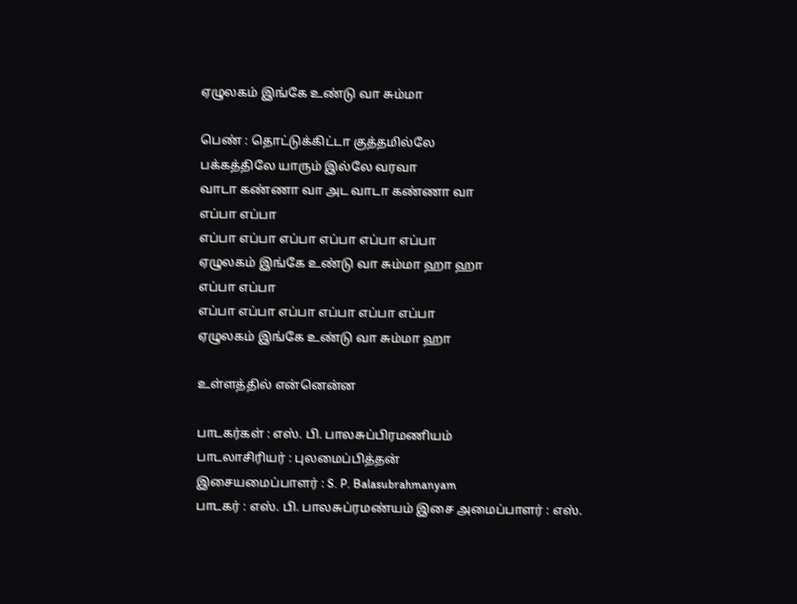ஏழுலகம் இங்கே உண்டு வா சும்மா

பெண் : தொட்டுக்கிட்டா குத்தமில்லே
பக்கத்திலே யாரும் இல்லே வரவா
வாடா கண்ணா வா அட வாடா கண்ணா வா
எப்பா எப்பா
எப்பா எப்பா எப்பா எப்பா எப்பா எப்பா
ஏழுலகம் இங்கே உண்டு வா சும்மா ஹா ஹா
எப்பா எப்பா
எப்பா எப்பா எப்பா எப்பா எப்பா எப்பா
ஏழுலகம் இங்கே உண்டு வா சும்மா ஹா

உள்ளத்தில் என்னென்ன

பாடகர்கள் : எஸ். பி. பாலசுப்பிரமணியம்
பாடலாசிரியர் : புலமைப்பித்தன்
இசையமைப்பாளர் : S. P. Balasubrahmanyam
பாடகர் : எஸ். பி. பாலசுப்ரமண்யம் இசை அமைப்பாளர் : எஸ்.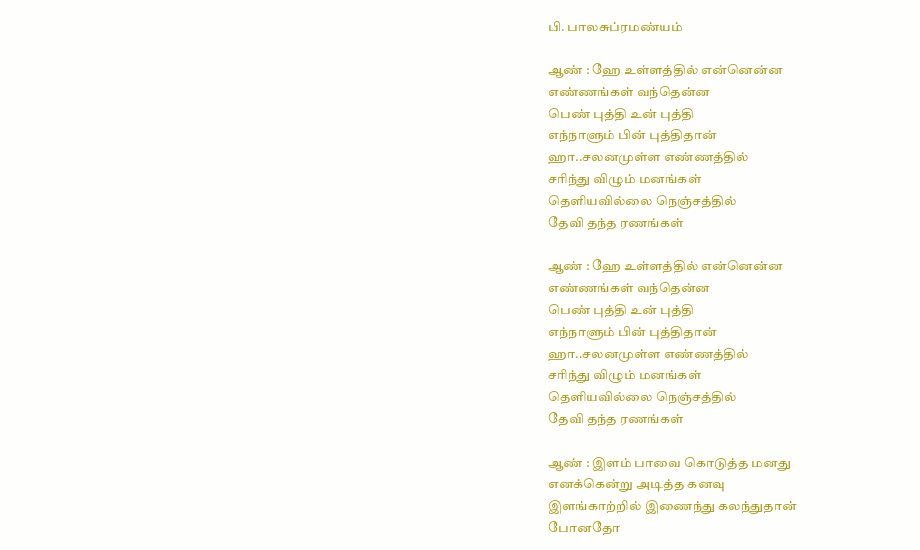பி. பாலசுப்ரமண்யம்

ஆண் : ஹே உள்ளத்தில் என்னென்ன
எண்ணங்கள் வந்தென்ன
பெண் புத்தி உன் புத்தி
எந்நாளும் பின் புத்திதான்
ஹா..சலனமுள்ள எண்ணத்தில்
சரிந்து விழும் மனங்கள்
தெளியவில்லை நெஞ்சத்தில்
தேவி தந்த ரணங்கள்

ஆண் : ஹே உள்ளத்தில் என்னென்ன
எண்ணங்கள் வந்தென்ன
பெண் புத்தி உன் புத்தி
எந்நாளும் பின் புத்திதான்
ஹா..சலனமுள்ள எண்ணத்தில்
சரிந்து விழும் மனங்கள்
தெளியவில்லை நெஞ்சத்தில்
தேவி தந்த ரணங்கள்

ஆண் : இளம் பாவை கொடுத்த மனது
எனக்கென்று அடித்த கனவு
இளங்காற்றில் இணைந்து கலந்துதான்
போனதோ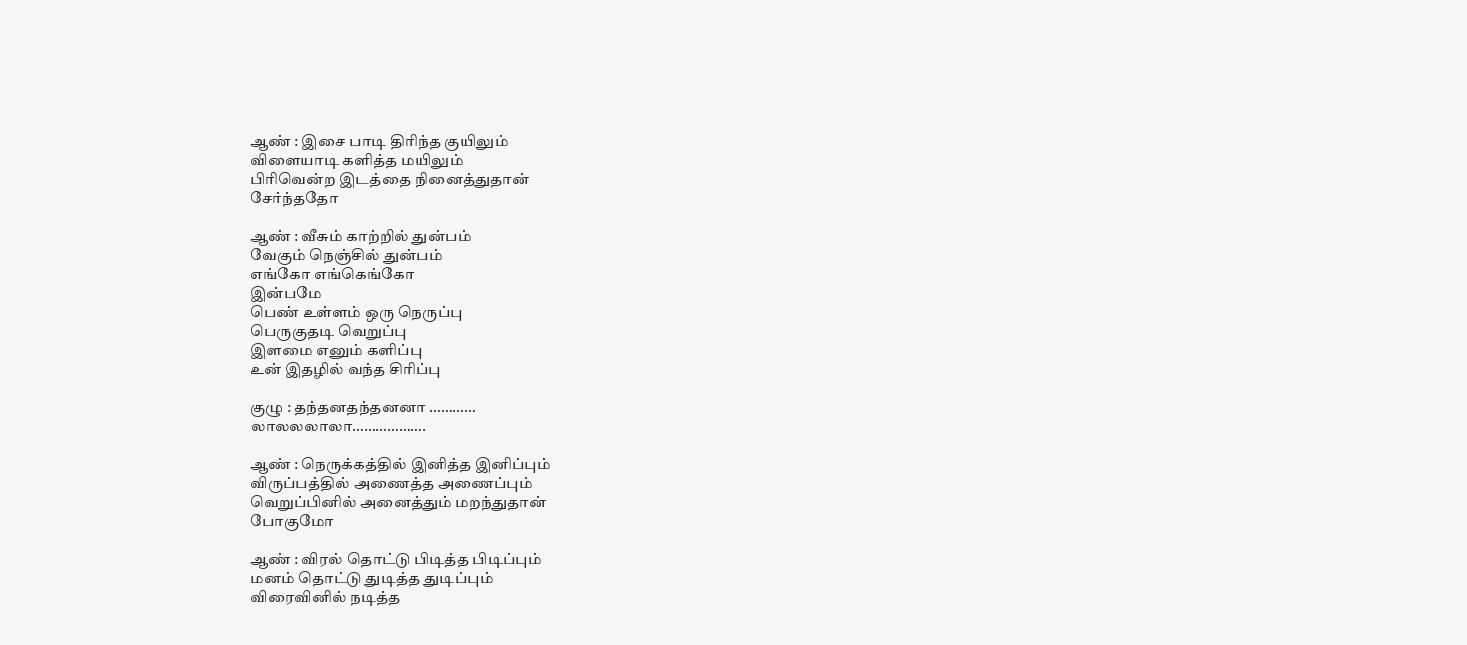ஆண் : இசை பாடி திரிந்த குயிலும்
விளையாடி களித்த மயிலும்
பிரிவென்ற இடத்தை நினைத்துதான்
சேர்ந்ததோ

ஆண் : வீசும் காற்றில் துன்பம்
வேகும் நெஞ்சில் துன்பம்
எங்கோ எங்கெங்கோ
இன்பமே
பெண் உள்ளம் ஒரு நெருப்பு
பெருகுதடி வெறுப்பு
இளமை எனும் களிப்பு
உன் இதழில் வந்த சிரிப்பு

குழு : தந்தனதந்தனனா …………
லாலலலாலா……………….

ஆண் : நெருக்கத்தில் இனித்த இனிப்பும்
விருப்பத்தில் அணைத்த அணைப்பும்
வெறுப்பினில் அனைத்தும் மறந்துதான்
போகுமோ

ஆண் : விரல் தொட்டு பிடித்த பிடிப்பும்
மனம் தொட்டு துடித்த துடிப்பும்
விரைவினில் நடித்த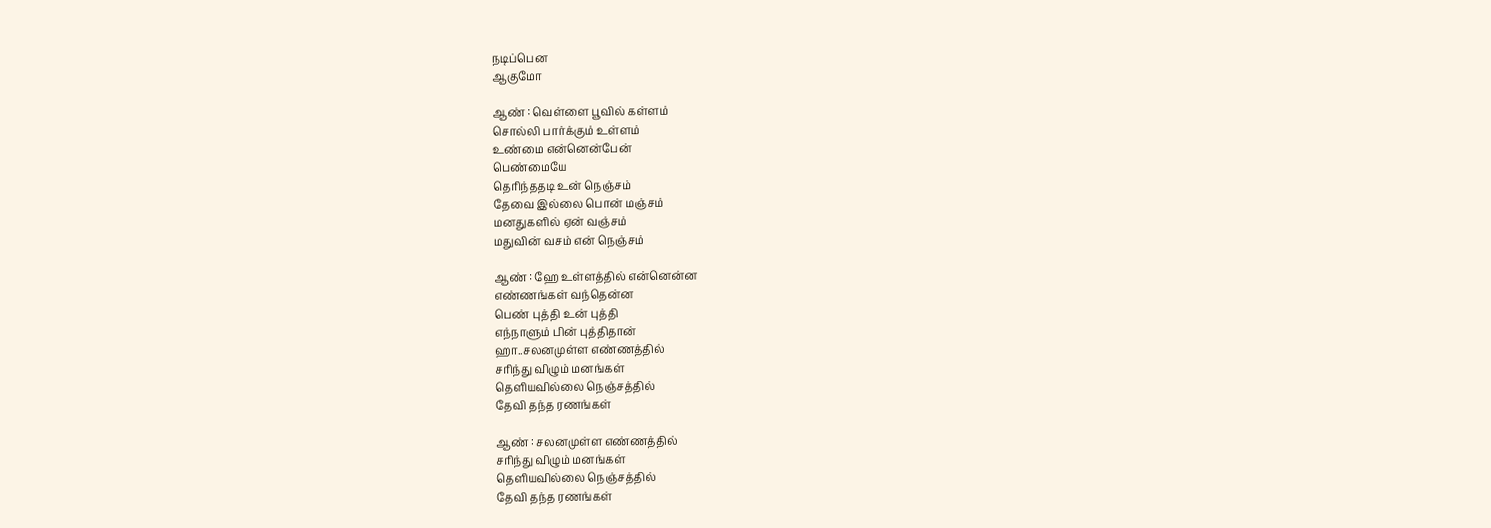நடிப்பென
ஆகுமோ

ஆண் : வெள்ளை பூவில் கள்ளம்
சொல்லி பார்க்கும் உள்ளம்
உண்மை என்னென்பேன்
பெண்மையே
தெரிந்ததடி உன் நெஞ்சம்
தேவை இல்லை பொன் மஞ்சம்
மனதுகளில் ஏன் வஞ்சம்
மதுவின் வசம் என் நெஞ்சம்

ஆண் : ஹே உள்ளத்தில் என்னென்ன
எண்ணங்கள் வந்தென்ன
பெண் புத்தி உன் புத்தி
எந்நாளும் பின் புத்திதான்
ஹா..சலனமுள்ள எண்ணத்தில்
சரிந்து விழும் மனங்கள்
தெளியவில்லை நெஞ்சத்தில்
தேவி தந்த ரணங்கள்

ஆண் : சலனமுள்ள எண்ணத்தில்
சரிந்து விழும் மனங்கள்
தெளியவில்லை நெஞ்சத்தில்
தேவி தந்த ரணங்கள்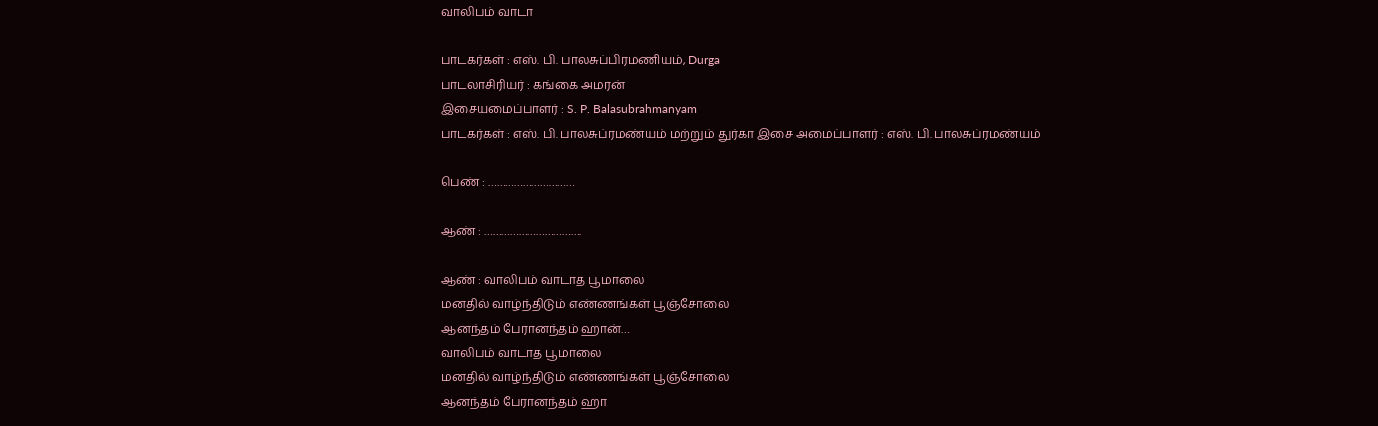வாலிபம் வாடா

பாடகர்கள் : எஸ். பி. பாலசுப்பிரமணியம், Durga
பாடலாசிரியர் : கங்கை அமரன்
இசையமைப்பாளர் : S. P. Balasubrahmanyam
பாடகர்கள் : எஸ். பி. பாலசுப்ரமண்யம் மற்றும் துர்கா இசை அமைப்பாளர் : எஸ். பி. பாலசுப்ரமண்யம்

பெண் : …………………………

ஆண் : …………………………….

ஆண் : வாலிபம் வாடாத பூமாலை
மனதில் வாழ்ந்திடும் எண்ணங்கள் பூஞ்சோலை
ஆனந்தம் பேரானந்தம் ஹான்…
வாலிபம் வாடாத பூமாலை
மனதில் வாழ்ந்திடும் எண்ணங்கள் பூஞ்சோலை
ஆனந்தம் பேரானந்தம் ஹா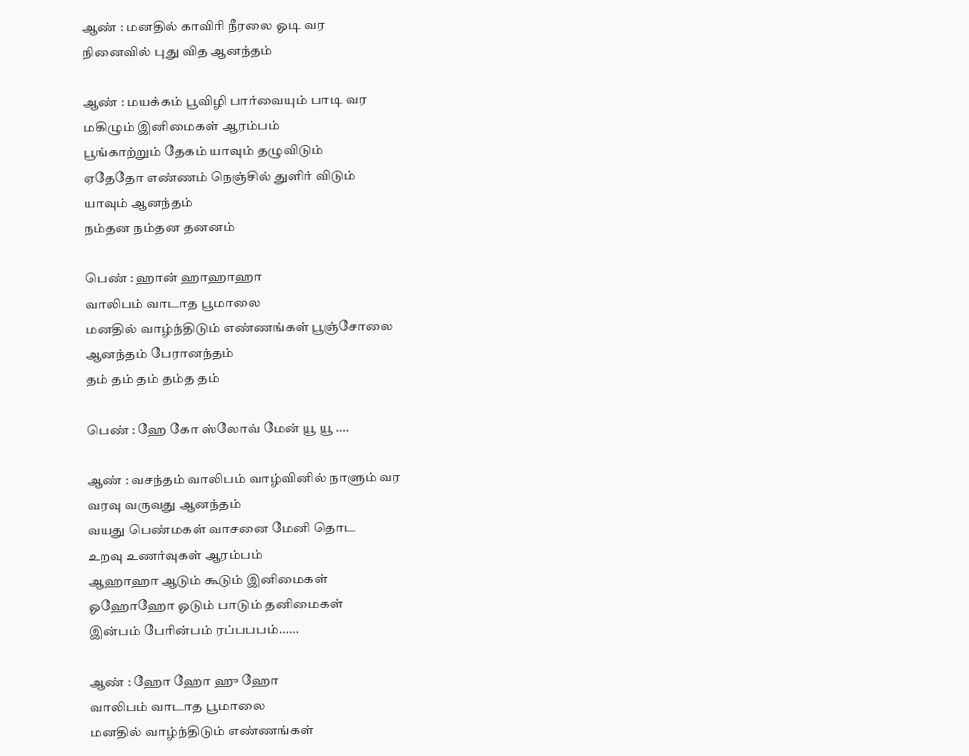ஆண் : மனதில் காவிரி நீரலை ஓடி வர
நினைவில் புது வித ஆனந்தம்

ஆண் : மயக்கம் பூவிழி பார்வையும் பாடி வர
மகிழும் இனிமைகள் ஆரம்பம்
பூங்காற்றும் தேகம் யாவும் தழுவிடும்
ஏதேதோ எண்ணம் நெஞ்சில் துளிர் விடும்
யாவும் ஆனந்தம்
நம்தன நம்தன தனனம்

பெண் : ஹான் ஹாஹாஹா
வாலிபம் வாடாத பூமாலை
மனதில் வாழ்ந்திடும் எண்ணங்கள் பூஞ்சோலை
ஆனந்தம் பேரானந்தம்
தம் தம் தம் தம்த தம்

பெண் : ஹே கோ ஸ்லோவ் மேன் யூ யூ ….

ஆண் : வசந்தம் வாலிபம் வாழ்வினில் நாளும் வர
வரவு வருவது ஆனந்தம்
வயது பெண்மகள் வாசனை மேனி தொட
உறவு உணர்வுகள் ஆரம்பம்
ஆஹாஹா ஆடும் கூடும் இனிமைகள்
ஓஹோஹோ ஓடும் பாடும் தனிமைகள்
இன்பம் பேரின்பம் ரப்பபபம்……

ஆண் : ஹோ ஹோ ஹு ஹோ
வாலிபம் வாடாத பூமாலை
மனதில் வாழ்ந்திடும் எண்ணங்கள்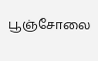பூஞ்சோலை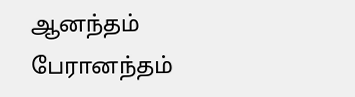ஆனந்தம் பேரானந்தம்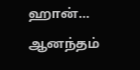ஹான்…
ஆனந்தம்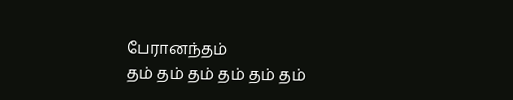பேரானந்தம்
தம் தம் தம் தம் தம் தம்